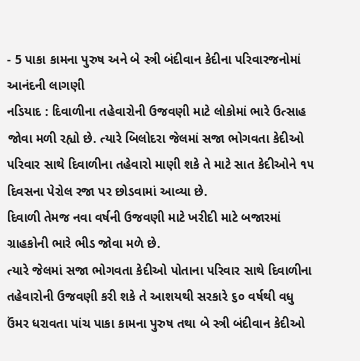- 5 પાકા કામના પુરુષ અને બે સ્ત્રી બંદીવાન કેદીના પરિવારજનોમાં આનંદની લાગણી
નડિયાદ : દિવાળીના તહેવારોની ઉજવણી માટે લોકોમાં ભારે ઉત્સાહ જોવા મળી રહ્યો છે. ત્યારે બિલોદરા જેલમાં સજા ભોગવતા કેદીઓ પરિવાર સાથે દિવાળીના તહેવારો માણી શકે તે માટે સાત કેદીઓને ૧૫ દિવસના પેરોલ રજા પર છોડવામાં આવ્યા છે.
દિવાળી તેમજ નવા વર્ષની ઉજવણી માટે ખરીદી માટે બજારમાં ગ્રાહકોની ભારે ભીડ જોવા મળે છે.
ત્યારે જેલમાં સજા ભોગવતા કેદીઓ પોતાના પરિવાર સાથે દિવાળીના તહેવારોની ઉજવણી કરી શકે તે આશયથી સરકારે ૬૦ વર્ષથી વધુ ઉંમર ધરાવતા પાંચ પાકા કામના પુરુષ તથા બે સ્ત્રી બંદીવાન કેદીઓ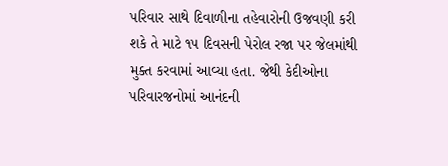પરિવાર સાથે દિવાળીના તહેવારોની ઉજવણી કરી શકે તે માટે ૧૫ દિવસની પેરોલ રજા પર જેલમાંથી મુક્ત કરવામાં આવ્યા હતા. જેથી કેદીઓના પરિવારજનોમાં આનંદની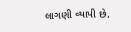લાગણી વ્યાપી છે.